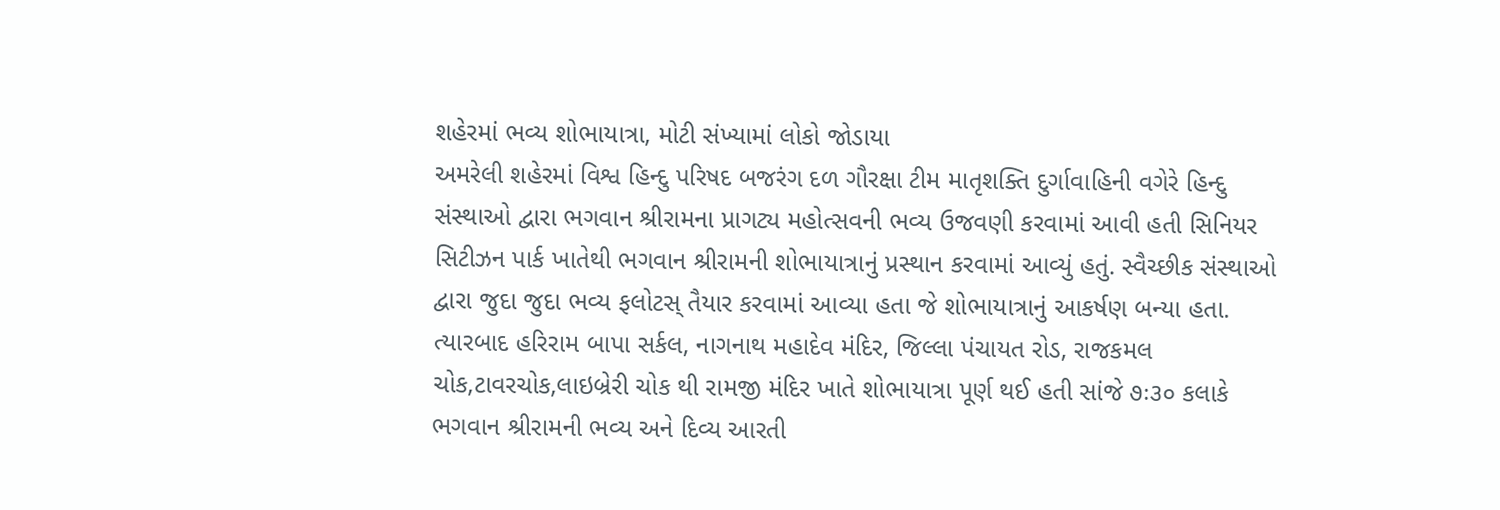શહેરમાં ભવ્ય શોભાયાત્રા, મોટી સંખ્યામાં લોકો જોડાયા
અમરેલી શહેરમાં વિશ્વ હિન્દુ પરિષદ બજરંગ દળ ગૌરક્ષા ટીમ માતૃશક્તિ દુર્ગાવાહિની વગેરે હિન્દુ સંસ્થાઓ દ્વારા ભગવાન શ્રીરામના પ્રાગટ્ય મહોત્સવની ભવ્ય ઉજવણી કરવામાં આવી હતી સિનિયર સિટીઝન પાર્ક ખાતેથી ભગવાન શ્રીરામની શોભાયાત્રાનું પ્રસ્થાન કરવામાં આવ્યું હતું. સ્વૈચ્છીક સંસ્થાઓ દ્વારા જુદા જુદા ભવ્ય ફલોટસ્ તૈયાર કરવામાં આવ્યા હતા જે શોભાયાત્રાનું આકર્ષણ બન્યા હતા. ત્યારબાદ હરિરામ બાપા સર્કલ, નાગનાથ મહાદેવ મંદિર, જિલ્લા પંચાયત રોડ, રાજકમલ ચોક,ટાવરચોક,લાઇબ્રેરી ચોક થી રામજી મંદિર ખાતે શોભાયાત્રા પૂર્ણ થઈ હતી સાંજે ૭ઃ૩૦ કલાકે ભગવાન શ્રીરામની ભવ્ય અને દિવ્ય આરતી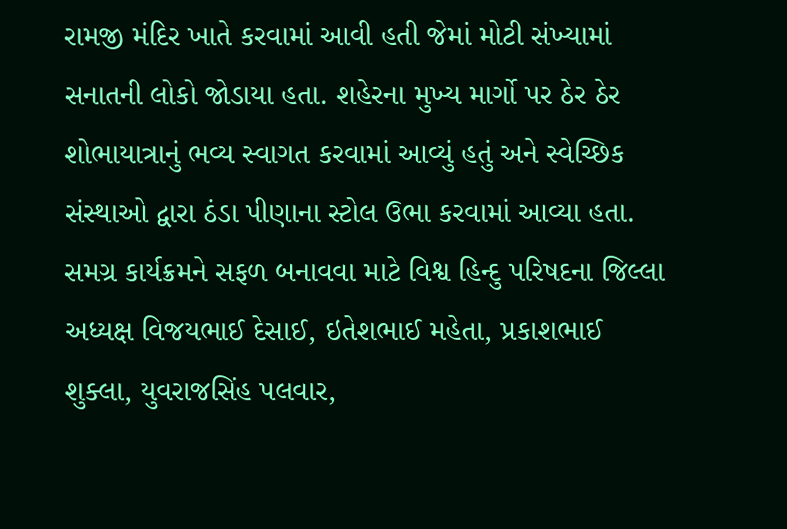રામજી મંદિર ખાતે કરવામાં આવી હતી જેમાં મોટી સંખ્યામાં સનાતની લોકો જોડાયા હતા. શહેરના મુખ્ય માર્ગો પર ઠેર ઠેર શોભાયાત્રાનું ભવ્ય સ્વાગત કરવામાં આવ્યું હતું અને સ્વેચ્છિક સંસ્થાઓ દ્વારા ઠંડા પીણાના સ્ટોલ ઉભા કરવામાં આવ્યા હતા. સમગ્ર કાર્યક્રમને સફળ બનાવવા માટે વિશ્વ હિન્દુ પરિષદના જિલ્લા અધ્યક્ષ વિજયભાઈ દેસાઈ, ઇતેશભાઈ મહેતા, પ્રકાશભાઈ શુક્લા, યુવરાજસિંહ પલવાર,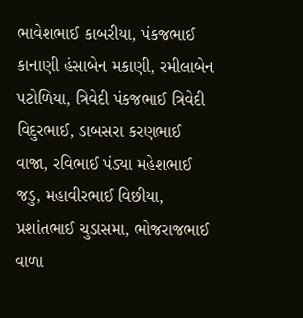ભાવેશભાઈ કાબરીયા, પંકજભાઈ કાનાણી હંસાબેન મકાણી, રમીલાબેન પટોળિયા, ત્રિવેદી પંકજભાઈ ત્રિવેદી વિદુરભાઈ, ડાબસરા કરણભાઈ વાજા, રવિભાઈ પંડ્યા મહેશભાઈ જડુ, મહાવીરભાઈ વિછીયા, પ્રશાંતભાઈ ચુડાસમા, ભોજરાજભાઈ વાળા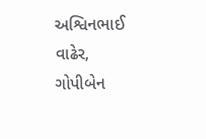અશ્વિનભાઈ વાઢેર, ગોપીબેન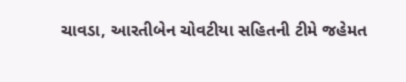ચાવડા, આરતીબેન ચોવટીયા સહિતની ટીમે જહેમત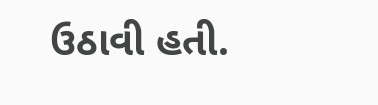ઉઠાવી હતી.